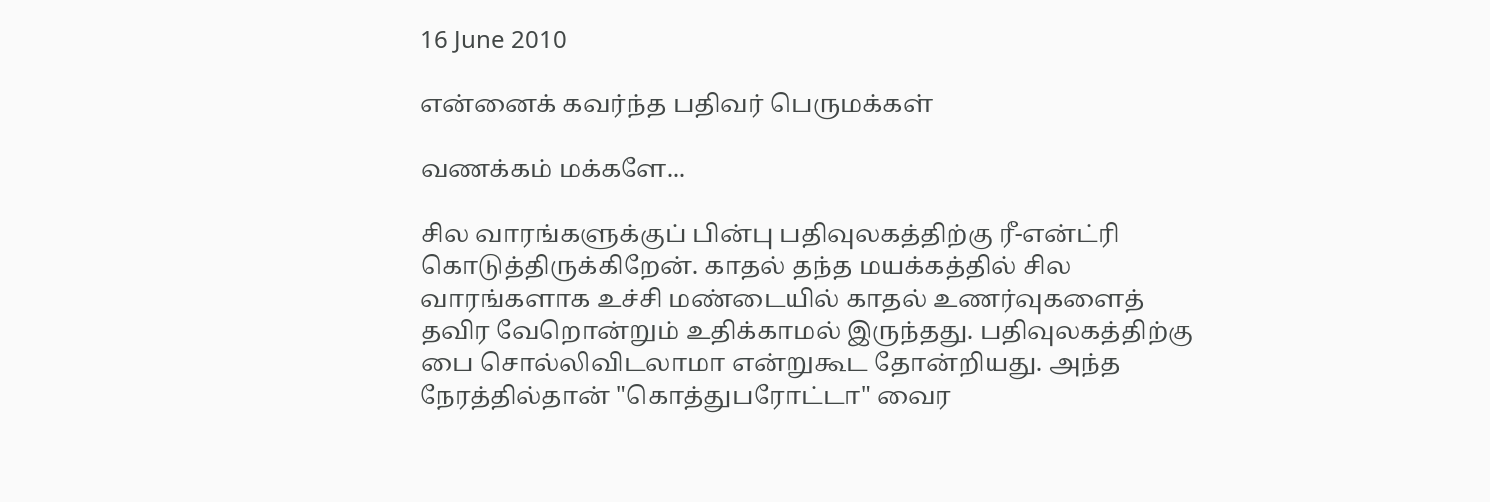16 June 2010

என்னைக் கவர்ந்த பதிவர் பெருமக்கள்

வணக்கம் மக்களே...

சில வாரங்களுக்குப் பின்பு பதிவுலகத்திற்கு ரீ-என்ட்ரி கொடுத்திருக்கிறேன். காதல் தந்த மயக்கத்தில் சில வாரங்களாக உச்சி மண்டையில் காதல் உணர்வுகளைத் தவிர வேறொன்றும் உதிக்காமல் இருந்தது. பதிவுலகத்திற்கு பை சொல்லிவிடலாமா என்றுகூட தோன்றியது. அந்த நேரத்தில்தான் "கொத்துபரோட்டா" வைர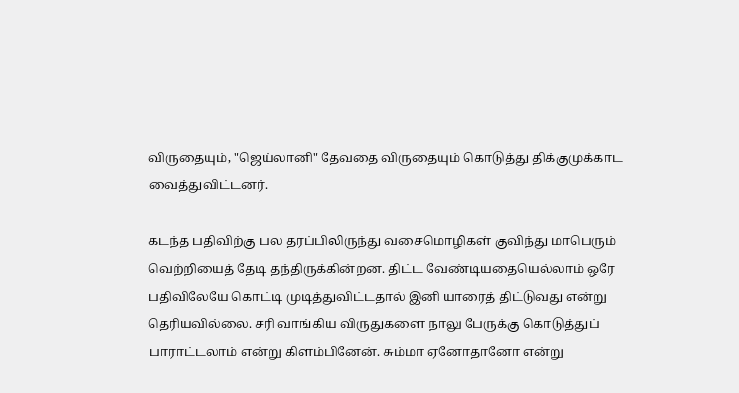விருதையும், "ஜெய்லானி" தேவதை விருதையும் கொடுத்து திக்குமுக்காட வைத்துவிட்டனர்.

கடந்த பதிவிற்கு பல தரப்பிலிருந்து வசைமொழிகள் குவிந்து மாபெரும் வெற்றியைத் தேடி தந்திருக்கின்றன. திட்ட வேண்டியதையெல்லாம் ஒரே பதிவிலேயே கொட்டி முடித்துவிட்டதால் இனி யாரைத் திட்டுவது என்று தெரியவில்லை. சரி வாங்கிய விருதுகளை நாலு பேருக்கு கொடுத்துப் பாராட்டலாம் என்று கிளம்பினேன். சும்மா ஏனோதானோ என்று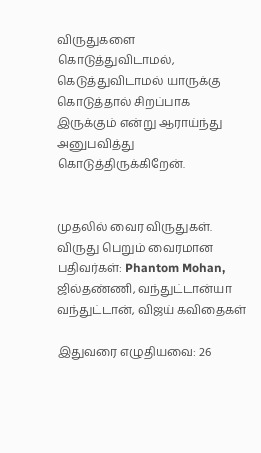விருதுகளை கொடுத்துவிடாமல், கெடுத்துவிடாமல் யாருக்கு கொடுத்தால் சிறப்பாக இருக்கும் என்று ஆராய்ந்து அனுபவித்து கொடுத்திருக்கிறேன்.


முதலில் வைர விருதுகள். விருது பெறும் வைரமான பதிவர்கள்: Phantom Mohan, ஜில்தண்ணி, வந்துட்டான்யா வந்துட்டான், விஜய் கவிதைகள்

இதுவரை எழுதியவை: 26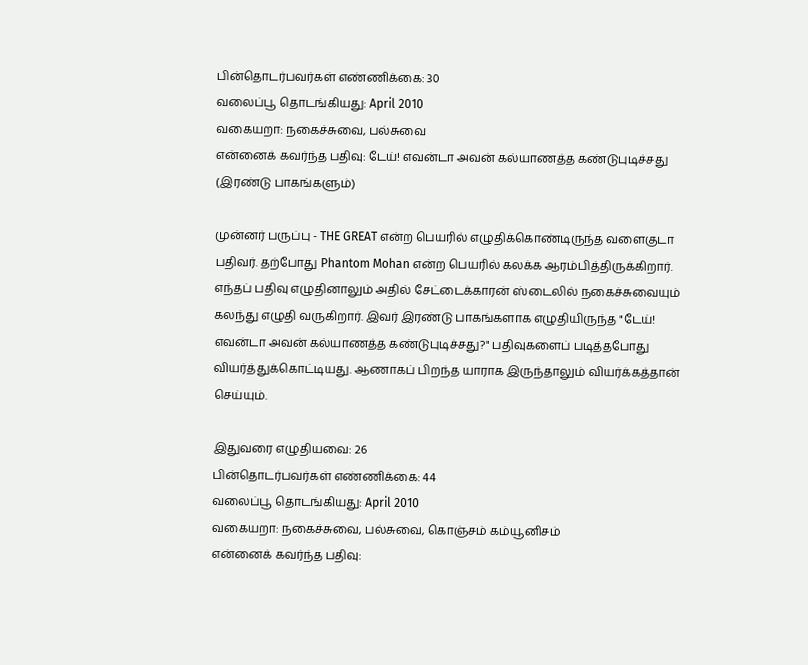பின்தொடர்பவர்கள் எண்ணிக்கை: 30
வலைப்பூ தொடங்கியது: April 2010
வகையறா: நகைச்சுவை, பல்சுவை
என்னைக் கவர்ந்த பதிவு: டேய்! எவன்டா அவன் கல்யாணத்த கண்டுபுடிச்சது (இரண்டு பாகங்களும்)

முன்னர் பருப்பு - THE GREAT என்ற பெயரில் எழுதிக்கொண்டிருந்த வளைகுடா பதிவர். தற்போது Phantom Mohan என்ற பெயரில் கலக்க ஆரம்பித்திருக்கிறார். எந்தப் பதிவு எழுதினாலும் அதில் சேட்டைக்காரன் ஸ்டைலில் நகைச்சுவையும் கலந்து எழுதி வருகிறார். இவர் இரண்டு பாகங்களாக எழுதியிருந்த "டேய்! எவன்டா அவன் கல்யாணத்த கண்டுபுடிச்சது?" பதிவுகளைப் படித்தபோது வியர்த்துக்கொட்டியது. ஆணாகப் பிறந்த யாராக இருந்தாலும் வியர்க்கத்தான் செய்யும்.

இதுவரை எழுதியவை: 26
பின்தொடர்பவர்கள் எண்ணிக்கை: 44
வலைப்பூ தொடங்கியது: April 2010
வகையறா: நகைச்சுவை, பல்சுவை, கொஞ்சம் கம்யூனிசம்
என்னைக் கவர்ந்த பதிவு: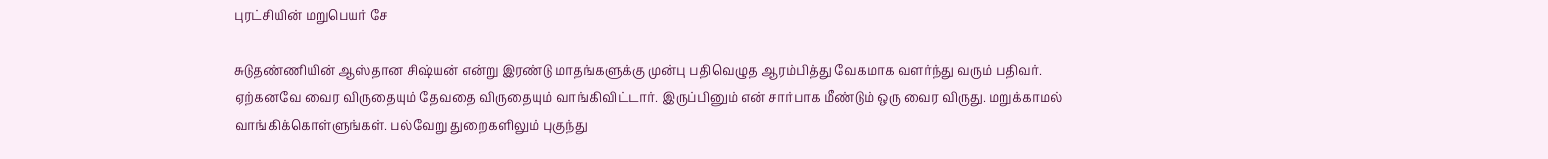புரட்சியின் மறுபெயர் சே

சுடுதண்ணியின் ஆஸ்தான சிஷ்யன் என்று இரண்டு மாதங்களுக்கு முன்பு பதிவெழுத ஆரம்பித்து வேகமாக வளர்ந்து வரும் பதிவர். ஏற்கனவே வைர விருதையும் தேவதை விருதையும் வாங்கிவிட்டார். இருப்பினும் என் சார்பாக மீண்டும் ஒரு வைர விருது. மறுக்காமல் வாங்கிக்கொள்ளுங்கள். பல்வேறு துறைகளிலும் புகுந்து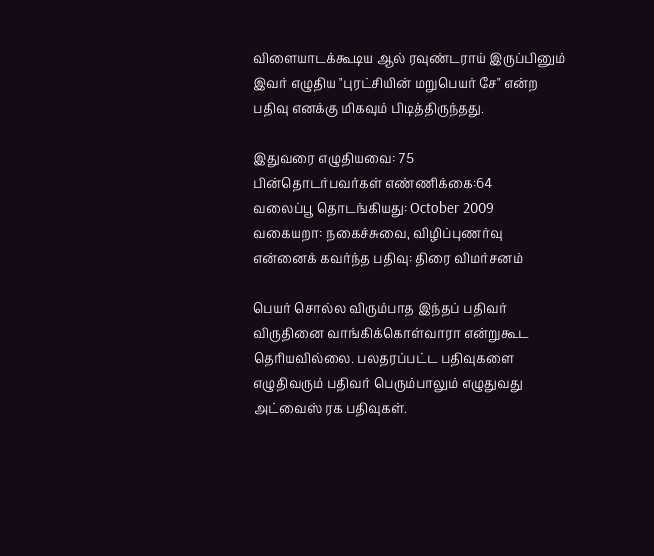விளையாடக்கூடிய ஆல் ரவுண்டராய் இருப்பினும் இவர் எழுதிய "புரட்சியின் மறுபெயர் சே" என்ற பதிவு எனக்கு மிகவும் பிடித்திருந்தது.

இதுவரை எழுதியவை: 75
பின்தொடர்பவர்கள் எண்ணிக்கை:64
வலைப்பூ தொடங்கியது: October 2009
வகையறா: நகைச்சுவை, விழிப்புணர்வு
என்னைக் கவர்ந்த பதிவு: திரை விமர்சனம்

பெயர் சொல்ல விரும்பாத இந்தப் பதிவர் விருதினை வாங்கிக்கொள்வாரா என்றுகூட தெரியவில்லை. பலதரப்பட்ட பதிவுகளை எழுதிவரும் பதிவர் பெரும்பாலும் எழுதுவது அட்வைஸ் ரக பதிவுகள்.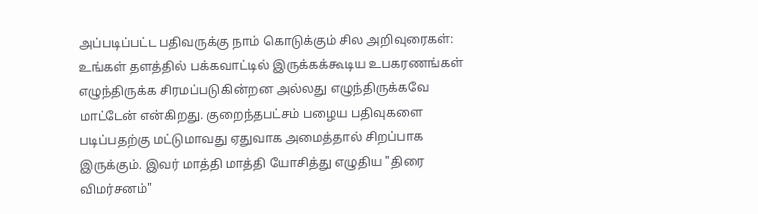அப்படிப்பட்ட பதிவருக்கு நாம் கொடுக்கும் சில அறிவுரைகள்: உங்கள் தளத்தில் பக்கவாட்டில் இருக்கக்கூடிய உபகரணங்கள் எழுந்திருக்க சிரமப்படுகின்றன அல்லது எழுந்திருக்கவே மாட்டேன் என்கிறது. குறைந்தபட்சம் பழைய பதிவுகளை படிப்பதற்கு மட்டுமாவது ஏதுவாக அமைத்தால் சிறப்பாக இருக்கும். இவர் மாத்தி மாத்தி யோசித்து எழுதிய "திரை விமர்சனம்"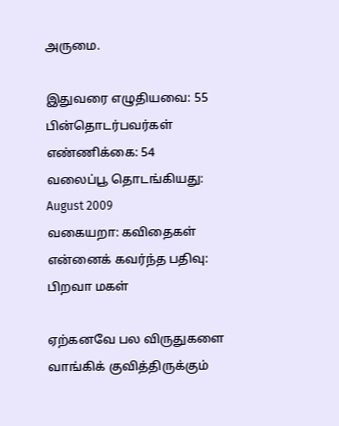அருமை.

இதுவரை எழுதியவை: 55
பின்தொடர்பவர்கள் எண்ணிக்கை: 54
வலைப்பூ தொடங்கியது: August 2009
வகையறா: கவிதைகள்
என்னைக் கவர்ந்த பதிவு: பிறவா மகள்

ஏற்கனவே பல விருதுகளை வாங்கிக் குவித்திருக்கும்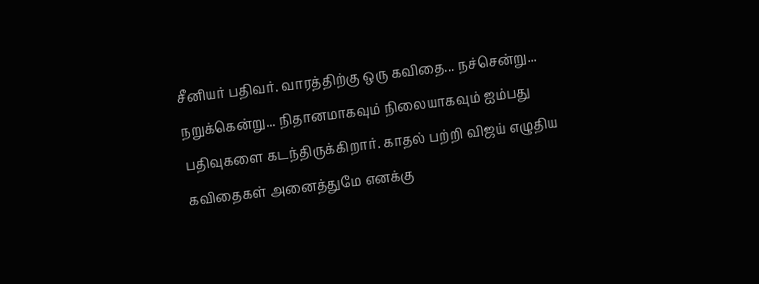சீனியர் பதிவர். வாரத்திற்கு ஒரு கவிதை... நச்சென்று... நறுக்கென்று... நிதானமாகவும் நிலையாகவும் ஐம்பது பதிவுகளை கடந்திருக்கிறார். காதல் பற்றி விஜய் எழுதிய கவிதைகள் அனைத்துமே எனக்கு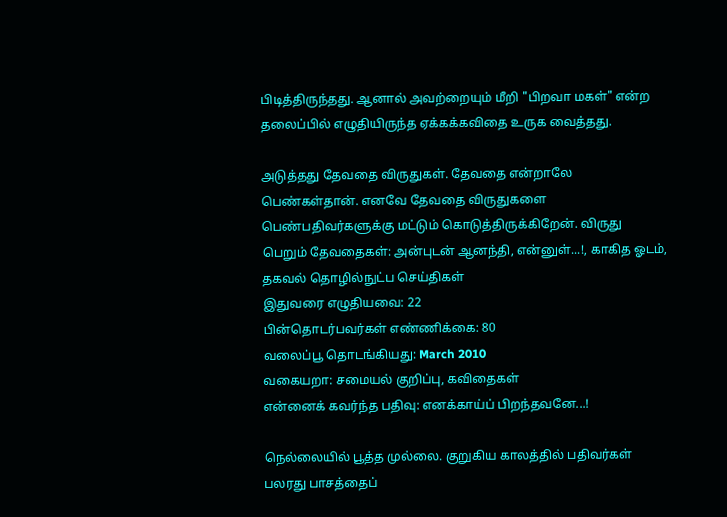பிடித்திருந்தது. ஆனால் அவற்றையும் மீறி "பிறவா மகள்" என்ற தலைப்பில் எழுதியிருந்த ஏக்கக்கவிதை உருக வைத்தது.

அடுத்தது தேவதை விருதுகள். தேவதை என்றாலே பெண்கள்தான். எனவே தேவதை விருதுகளை பெண்பதிவர்களுக்கு மட்டும் கொடுத்திருக்கிறேன். விருது பெறும் தேவதைகள்: அன்புடன் ஆனந்தி, என்னுள்...!, காகித ஓடம், தகவல் தொழில்நுட்ப செய்திகள்
இதுவரை எழுதியவை: 22
பின்தொடர்பவர்கள் எண்ணிக்கை: 80
வலைப்பூ தொடங்கியது: March 2010
வகையறா: சமையல் குறிப்பு, கவிதைகள்
என்னைக் கவர்ந்த பதிவு: எனக்காய்ப் பிறந்தவனே...!

நெல்லையில் பூத்த முல்லை. குறுகிய காலத்தில் பதிவர்கள் பலரது பாசத்தைப்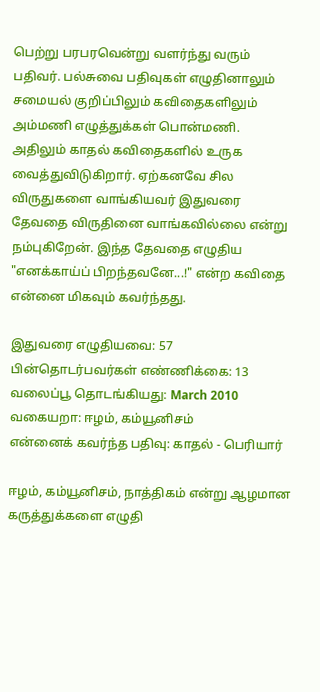பெற்று பரபரவென்று வளர்ந்து வரும் பதிவர். பல்சுவை பதிவுகள் எழுதினாலும் சமையல் குறிப்பிலும் கவிதைகளிலும் அம்மணி எழுத்துக்கள் பொன்மணி. அதிலும் காதல் கவிதைகளில் உருக வைத்துவிடுகிறார். ஏற்கனவே சில விருதுகளை வாங்கியவர் இதுவரை தேவதை விருதினை வாங்கவில்லை என்று நம்புகிறேன். இந்த தேவதை எழுதிய "எனக்காய்ப் பிறந்தவனே...!" என்ற கவிதை என்னை மிகவும் கவர்ந்தது.

இதுவரை எழுதியவை: 57
பின்தொடர்பவர்கள் எண்ணிக்கை: 13
வலைப்பூ தொடங்கியது: March 2010
வகையறா: ஈழம், கம்யூனிசம்
என்னைக் கவர்ந்த பதிவு: காதல் - பெரியார்

ஈழம், கம்யூனிசம், நாத்திகம் என்று ஆழமான கருத்துக்களை எழுதி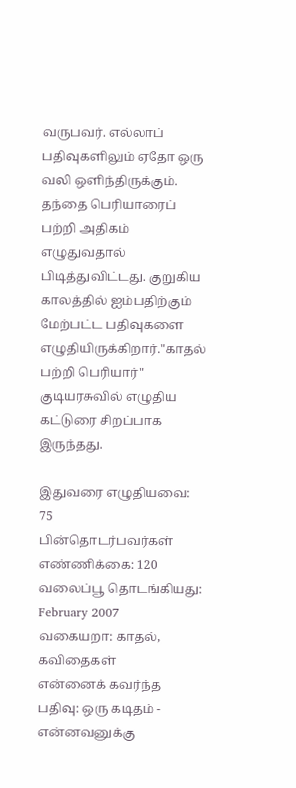வருபவர். எல்லாப் பதிவுகளிலும் ஏதோ ஒரு வலி ஒளிந்திருக்கும். தந்தை பெரியாரைப் பற்றி அதிகம் எழுதுவதால் பிடித்துவிட்டது. குறுகிய காலத்தில் ஐம்பதிற்கும் மேற்பட்ட பதிவுகளை எழுதியிருக்கிறார்."காதல் பற்றி பெரியார்" குடியரசுவில் எழுதிய கட்டுரை சிறப்பாக இருந்தது.

இதுவரை எழுதியவை: 75
பின்தொடர்பவர்கள் எண்ணிக்கை: 120
வலைப்பூ தொடங்கியது: February 2007
வகையறா: காதல், கவிதைகள்
என்னைக் கவர்ந்த பதிவு: ஒரு கடிதம் - என்னவனுக்கு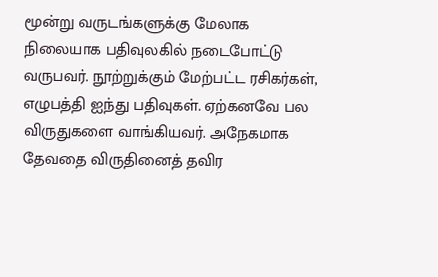மூன்று வருடங்களுக்கு மேலாக நிலையாக பதிவுலகில் நடைபோட்டு வருபவர். நூற்றுக்கும் மேற்பட்ட ரசிகர்கள், எழுபத்தி ஐந்து பதிவுகள். ஏற்கனவே பல விருதுகளை வாங்கியவர். அநேகமாக தேவதை விருதினைத் தவிர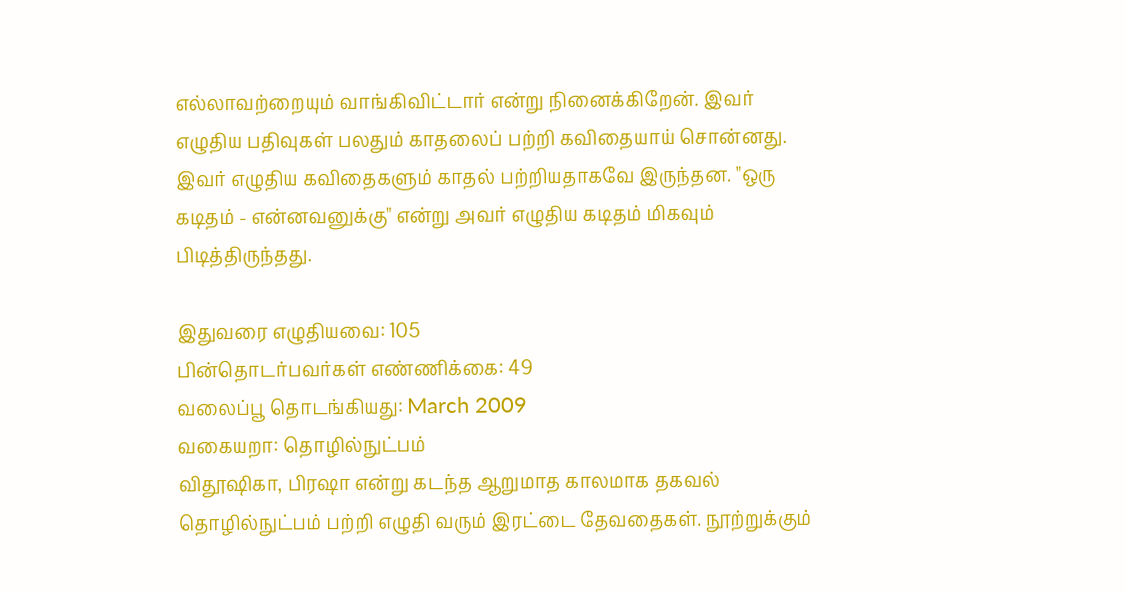எல்லாவற்றையும் வாங்கிவிட்டார் என்று நினைக்கிறேன். இவர் எழுதிய பதிவுகள் பலதும் காதலைப் பற்றி கவிதையாய் சொன்னது. இவர் எழுதிய கவிதைகளும் காதல் பற்றியதாகவே இருந்தன. "ஒரு கடிதம் - என்னவனுக்கு" என்று அவர் எழுதிய கடிதம் மிகவும் பிடித்திருந்தது.

இதுவரை எழுதியவை: 105
பின்தொடர்பவர்கள் எண்ணிக்கை: 49
வலைப்பூ தொடங்கியது: March 2009
வகையறா: தொழில்நுட்பம்
விதூஷிகா, பிரஷா என்று கடந்த ஆறுமாத காலமாக தகவல் தொழில்நுட்பம் பற்றி எழுதி வரும் இரட்டை தேவதைகள். நூற்றுக்கும்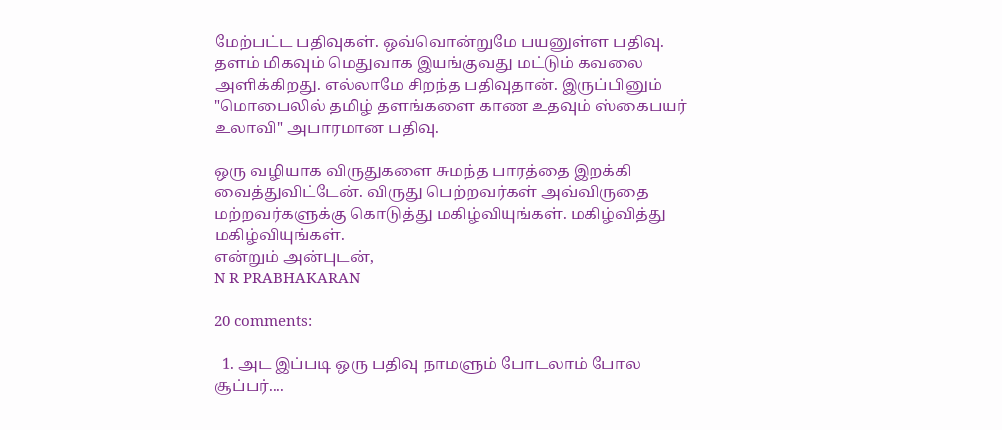மேற்பட்ட பதிவுகள். ஒவ்வொன்றுமே பயனுள்ள பதிவு. தளம் மிகவும் மெதுவாக இயங்குவது மட்டும் கவலை அளிக்கிறது. எல்லாமே சிறந்த பதிவுதான். இருப்பினும் "மொபைலில் தமிழ் தளங்களை காண உதவும் ஸ்கைபயர் உலாவி" அபாரமான பதிவு.

ஒரு வழியாக விருதுகளை சுமந்த பாரத்தை இறக்கி வைத்துவிட்டேன். விருது பெற்றவர்கள் அவ்விருதை மற்றவர்களுக்கு கொடுத்து மகிழ்வியுங்கள். மகிழ்வித்து மகிழ்வியுங்கள்.
என்றும் அன்புடன்,
N R PRABHAKARAN

20 comments:

  1. அட இப்படி ஒரு பதிவு நாமளும் போடலாம் போல சூப்பர்....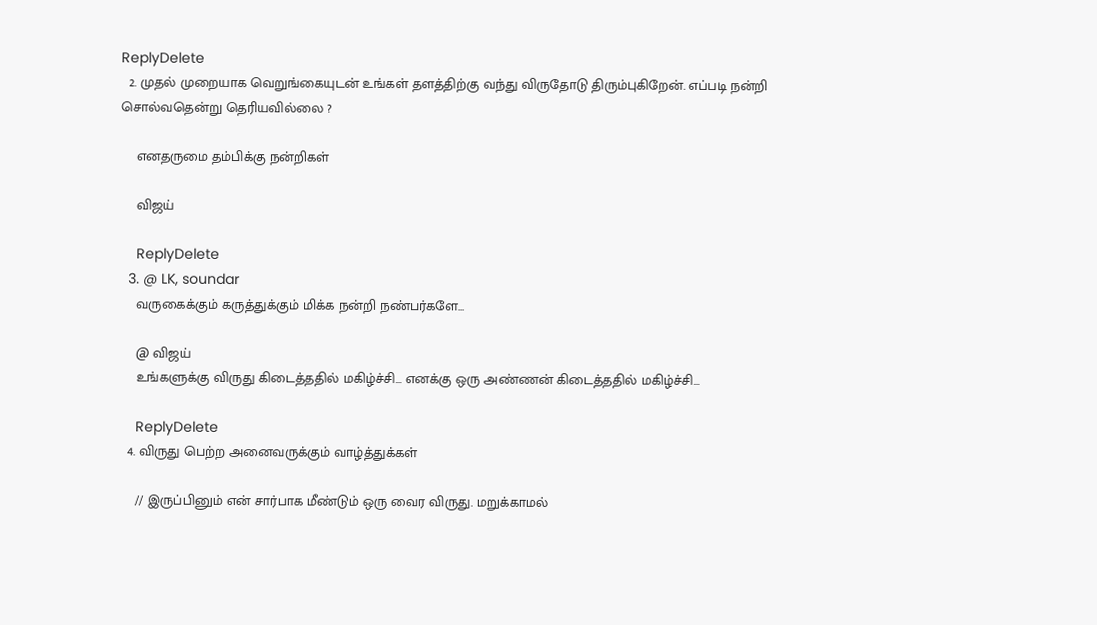ReplyDelete
  2. முதல் முறையாக வெறுங்கையுடன் உங்கள் தளத்திற்கு வந்து விருதோடு திரும்புகிறேன். எப்படி நன்றி சொல்வதென்று தெரியவில்லை ?

    எனதருமை தம்பிக்கு நன்றிகள்

    விஜய்

    ReplyDelete
  3. @ LK, soundar
    வருகைக்கும் கருத்துக்கும் மிக்க நன்றி நண்பர்களே...

    @ விஜய்
    உங்களுக்கு விருது கிடைத்ததில் மகிழ்ச்சி... எனக்கு ஒரு அண்ணன் கிடைத்ததில் மகிழ்ச்சி...

    ReplyDelete
  4. விருது பெற்ற அனைவருக்கும் வாழ்த்துக்கள்

    // இருப்பினும் என் சார்பாக மீண்டும் ஒரு வைர விருது. மறுக்காமல்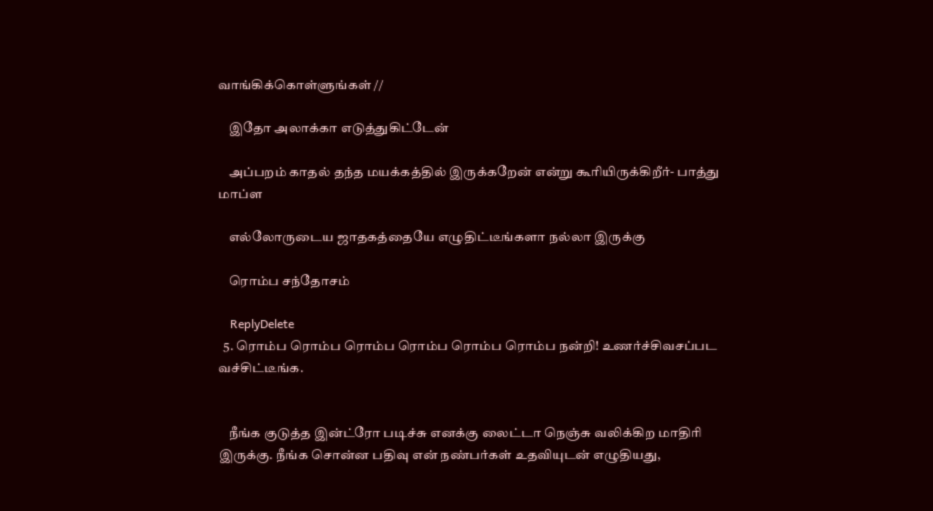வாங்கிக்கொள்ளுங்கள் //

    இதோ அலாக்கா எடுத்துகிட்டேன்

    அப்பறம் காதல் தந்த மயக்கத்தில் இருக்கறேன் என்று கூரியிருக்கிறீர்- பாத்து மாப்ள

    எல்லோருடைய ஜாதகத்தையே எழுதிட்டீங்களா நல்லா இருக்கு

    ரொம்ப சந்தோசம்

    ReplyDelete
  5. ரொம்ப ரொம்ப ரொம்ப ரொம்ப ரொம்ப ரொம்ப நன்றி! உணர்ச்சிவசப்பட வச்சிட்டீங்க.


    நீங்க குடுத்த இன்ட்ரோ படிச்சு எனக்கு லைட்டா நெஞ்சு வலிக்கிற மாதிரி இருக்கு. நீங்க சொன்ன பதிவு என் நண்பர்கள் உதவியுடன் எழுதியது,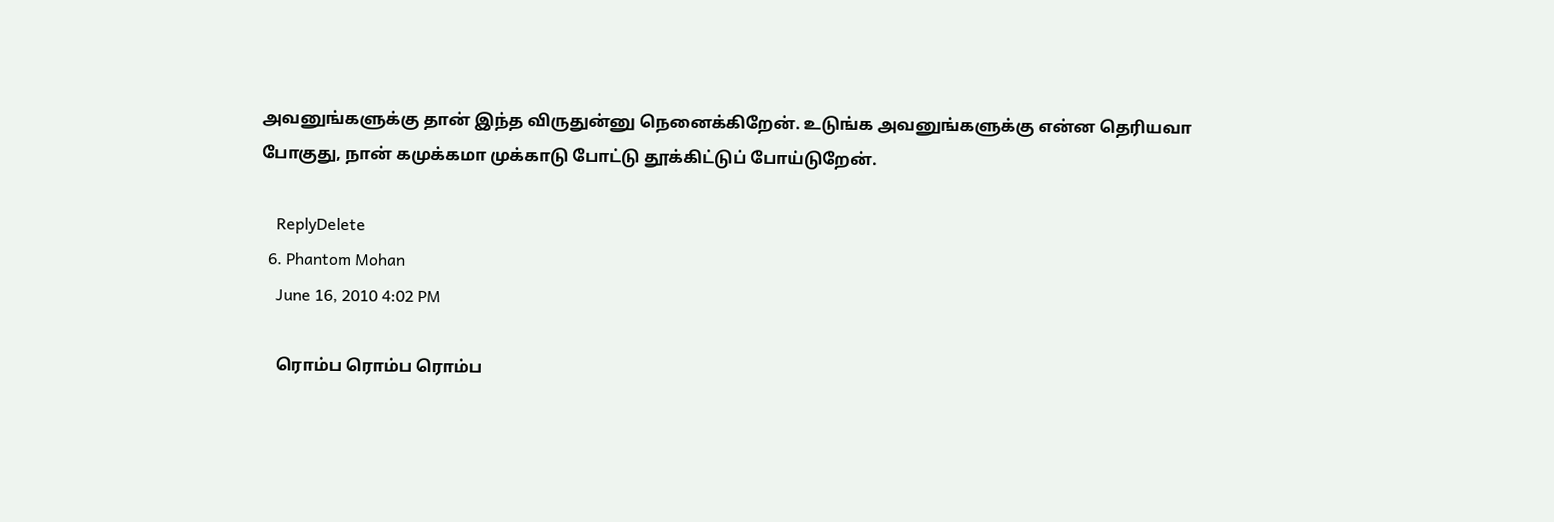அவனுங்களுக்கு தான் இந்த விருதுன்னு நெனைக்கிறேன். உடுங்க அவனுங்களுக்கு என்ன தெரியவா போகுது, நான் கமுக்கமா முக்காடு போட்டு தூக்கிட்டுப் போய்டுறேன்.

    ReplyDelete
  6. Phantom Mohan
    June 16, 2010 4:02 PM

    ரொம்ப ரொம்ப ரொம்ப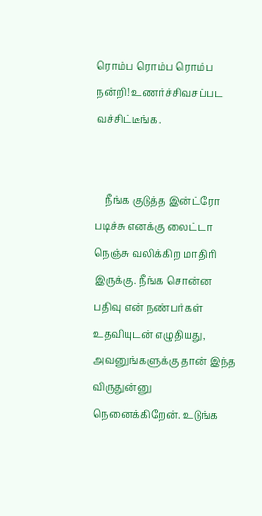ரொம்ப ரொம்ப ரொம்ப நன்றி! உணர்ச்சிவசப்பட வச்சிட்டீங்க.


    நீங்க குடுத்த இன்ட்ரோ படிச்சு எனக்கு லைட்டா நெஞ்சு வலிக்கிற மாதிரி இருக்கு. நீங்க சொன்ன பதிவு என் நண்பர்கள் உதவியுடன் எழுதியது, அவனுங்களுக்கு தான் இந்த விருதுன்னு நெனைக்கிறேன். உடுங்க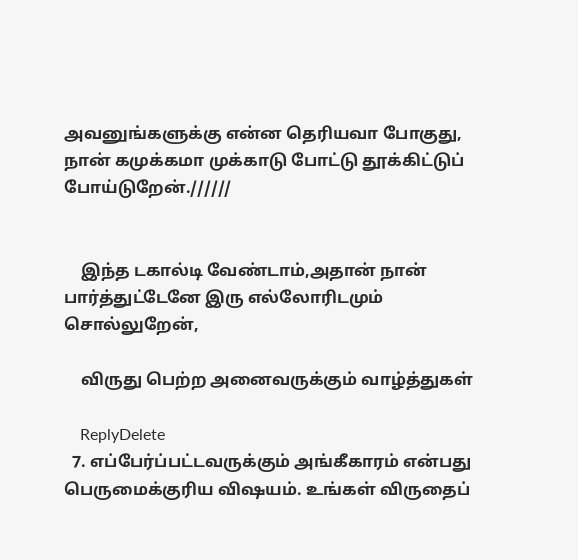அவனுங்களுக்கு என்ன தெரியவா போகுது, நான் கமுக்கமா முக்காடு போட்டு தூக்கிட்டுப் போய்டுறேன்.//////


    இந்த டகால்டி வேண்டாம்,அதான் நான் பார்த்துட்டேனே இரு எல்லோரிடமும் சொல்லுறேன்,

    விருது பெற்ற அனைவருக்கும் வாழ்த்துகள்

    ReplyDelete
  7. எப்பேர்ப்பட்டவருக்கும் அங்கீகாரம் என்பது பெருமைக்குரிய விஷயம். உங்கள் விருதைப்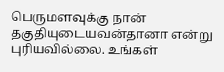பெருமளவுக்கு நான் தகுதியுடையவன்தானா என்று புரியவில்லை. உங்கள்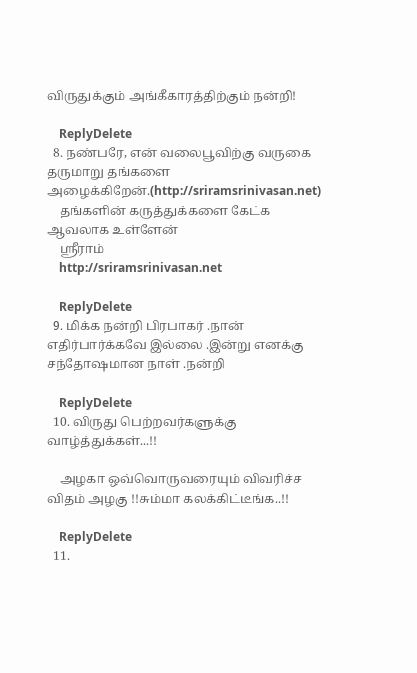விருதுக்கும் அங்கீகாரத்திற்கும் நன்றி!

    ReplyDelete
  8. நண்பரே, என் வலைபூவிற்கு வருகை தருமாறு தங்களை அழைக்கிறேன்.(http://sriramsrinivasan.net)
    தங்களின் கருத்துக்களை கேட்க ஆவலாக உள்ளேன்
    ஸ்ரீராம்
    http://sriramsrinivasan.net

    ReplyDelete
  9. மிக்க நன்றி பிரபாகர் .நான் எதிர்பார்க்கவே இல்லை .இன்று எனக்கு சந்தோஷமான நாள் .நன்றி

    ReplyDelete
  10. விருது பெற்றவர்களுக்கு வாழ்த்துக்கள்...!!

    அழகா ஒவ்வொருவரையும் விவரிச்ச விதம் அழகு !!சும்மா கலக்கிட்டீங்க..!!

    ReplyDelete
  11.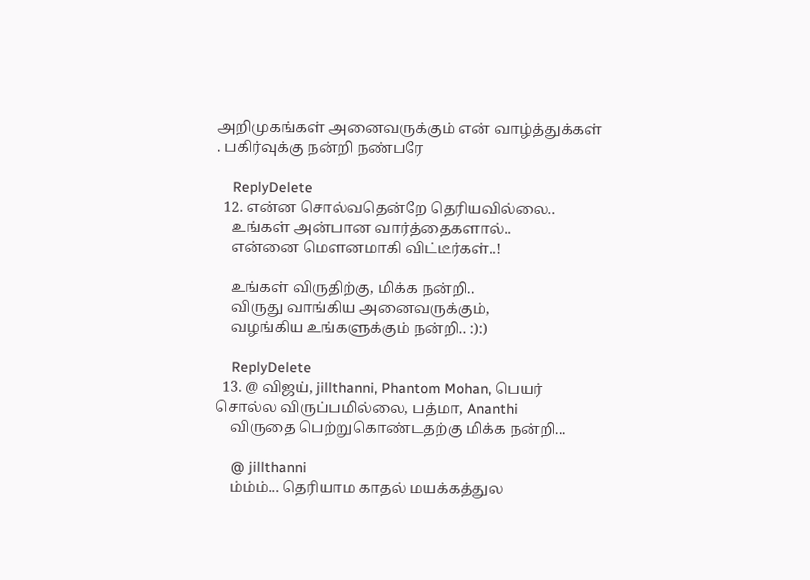அறிமுகங்கள் அனைவருக்கும் என் வாழ்த்துக்கள் . பகிர்வுக்கு நன்றி நண்பரே

    ReplyDelete
  12. என்ன சொல்வதென்றே தெரியவில்லை..
    உங்கள் அன்பான வார்த்தைகளால்..
    என்னை மௌனமாகி விட்டீர்கள்..!

    உங்கள் விருதிற்கு, மிக்க நன்றி..
    விருது வாங்கிய அனைவருக்கும்,
    வழங்கிய உங்களுக்கும் நன்றி.. :):)

    ReplyDelete
  13. @ விஜய், jillthanni, Phantom Mohan, பெயர் சொல்ல விருப்பமில்லை, பத்மா, Ananthi
    விருதை பெற்றுகொண்டதற்கு மிக்க நன்றி...

    @ jillthanni
    ம்ம்ம்... தெரியாம காதல் மயக்கத்துல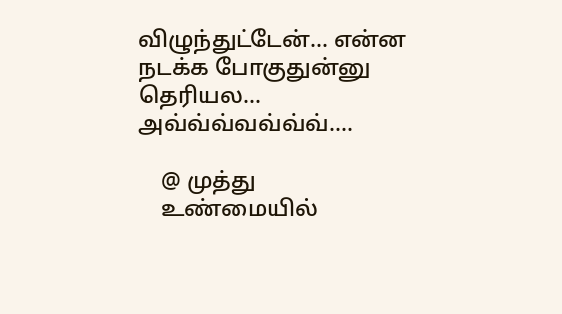விழுந்துட்டேன்... என்ன நடக்க போகுதுன்னு தெரியல... அவ்வ்வ்வவ்வ்வ்....

    @ முத்து
    உண்மையில்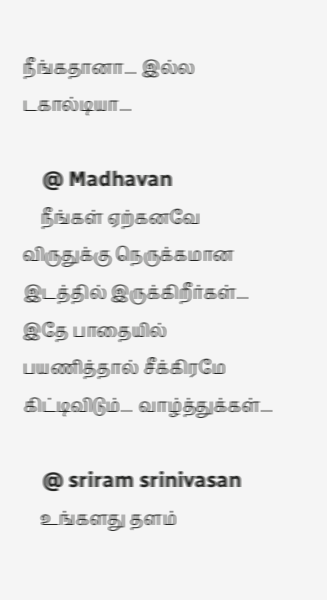நீங்கதானா... இல்ல டகால்டியா...

    @ Madhavan
    நீங்கள் ஏற்கனவே விருதுக்கு நெருக்கமான இடத்தில் இருக்கிறீர்கள்... இதே பாதையில் பயணித்தால் சீக்கிரமே கிட்டிவிடும்... வாழ்த்துக்கள்...

    @ sriram srinivasan
    உங்களது தளம்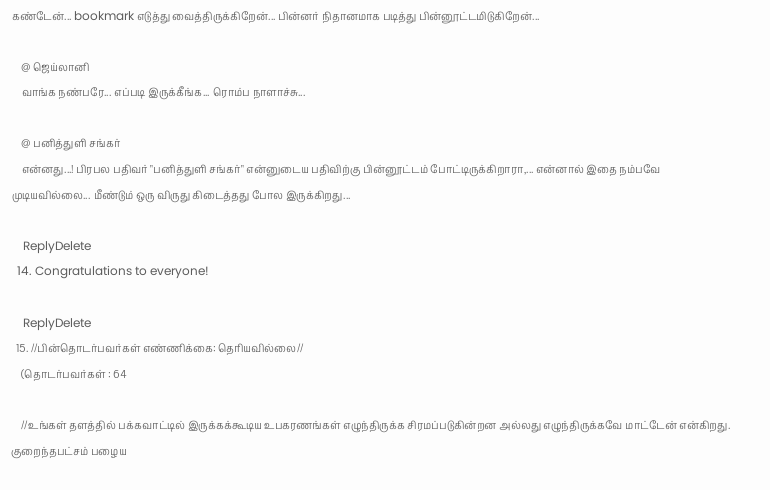கண்டேன்... bookmark எடுத்து வைத்திருக்கிறேன்... பின்னர் நிதானமாக படித்து பின்னூட்டமிடுகிறேன்...

    @ ஜெய்லானி
    வாங்க நண்பரே... எப்படி இருக்கீங்க... ரொம்ப நாளாச்சு...

    @ பனித்துளி சங்கர்
    என்னது...! பிரபல பதிவர் "பனித்துளி சங்கர்" என்னுடைய பதிவிற்கு பின்னூட்டம் போட்டிருக்கிறாரா,... என்னால் இதை நம்பவே முடியவில்லை... மீண்டும் ஒரு விருது கிடைத்தது போல இருக்கிறது...

    ReplyDelete
  14. Congratulations to everyone!

    ReplyDelete
  15. //பின்தொடர்பவர்கள் எண்ணிக்கை: தெரியவில்லை//
    (தொடர்பவர்கள் : 64

    //உங்கள் தளத்தில் பக்கவாட்டில் இருக்கக்கூடிய உபகரணங்கள் எழுந்திருக்க சிரமப்படுகின்றன அல்லது எழுந்திருக்கவே மாட்டேன் என்கிறது. குறைந்தபட்சம் பழைய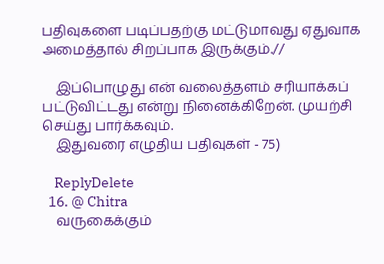பதிவுகளை படிப்பதற்கு மட்டுமாவது ஏதுவாக அமைத்தால் சிறப்பாக இருக்கும்.//

    இப்பொழுது என் வலைத்தளம் சரியாக்கப் பட்டுவிட்டது என்று நினைக்கிறேன். முயற்சி செய்து பார்க்கவும்.
    இதுவரை எழுதிய பதிவுகள் - 75)

    ReplyDelete
  16. @ Chitra
    வருகைக்கும்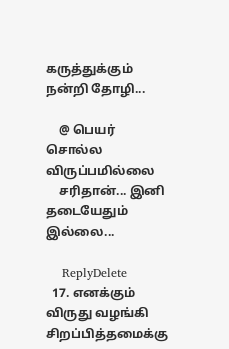கருத்துக்கும் நன்றி தோழி...

    @ பெயர் சொல்ல விருப்பமில்லை
    சரிதான்... இனி தடையேதும் இல்லை...

    ReplyDelete
  17. எனக்கும் விருது வழங்கி சிறப்பித்தமைக்கு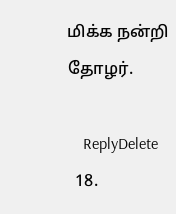மிக்க நன்றி தோழர்.

    ReplyDelete
  18.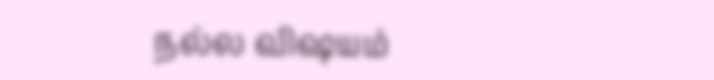நல்ல விஷயம்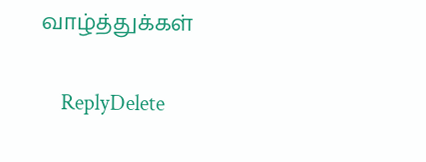வாழ்த்துக்கள்

    ReplyDelete